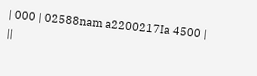| 000 | 02588nam a2200217Ia 4500 | ||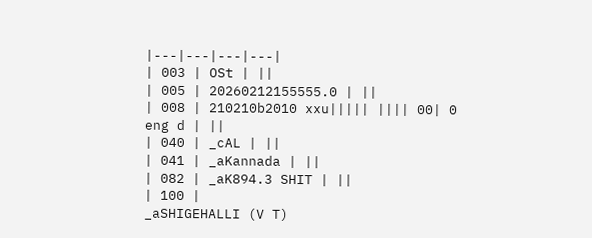|---|---|---|---|
| 003 | OSt | ||
| 005 | 20260212155555.0 | ||
| 008 | 210210b2010 xxu||||| |||| 00| 0 eng d | ||
| 040 | _cAL | ||
| 041 | _aKannada | ||
| 082 | _aK894.3 SHIT | ||
| 100 |
_aSHIGEHALLI (V T)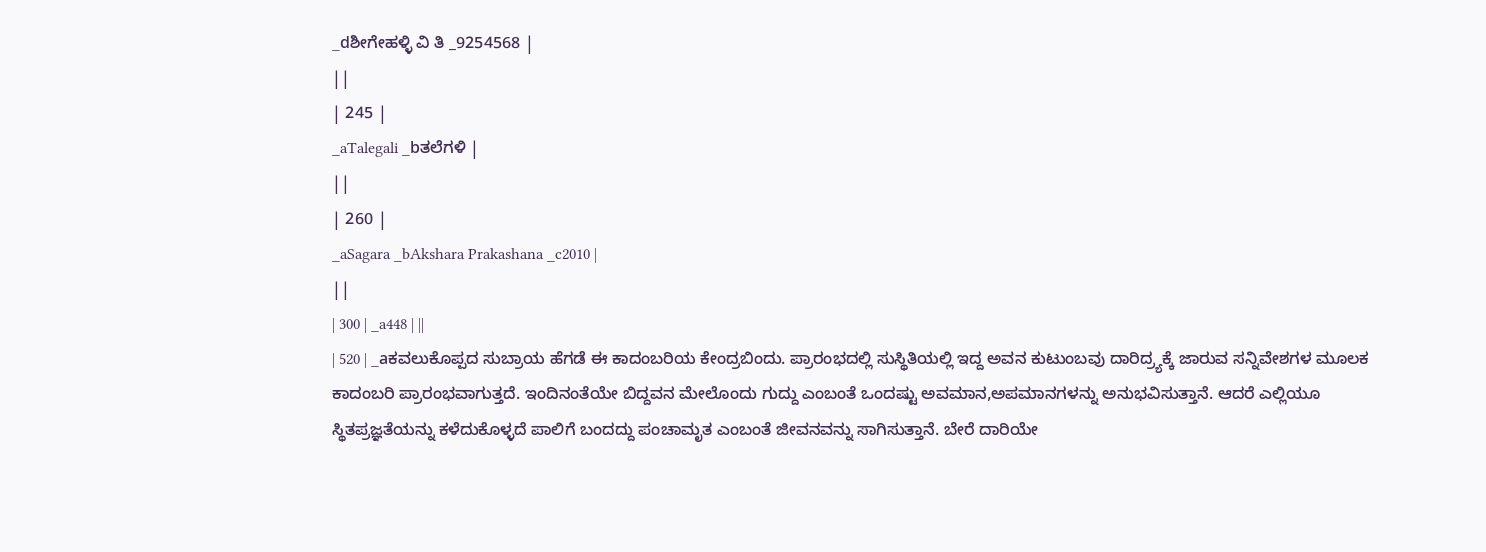_dಶೀಗೇಹಳ್ಳಿ ವಿ ತಿ _9254568 |
||
| 245 |
_aTalegali _bತಲೆಗಳಿ |
||
| 260 |
_aSagara _bAkshara Prakashana _c2010 |
||
| 300 | _a448 | ||
| 520 | _aಕವಲುಕೊಪ್ಪದ ಸುಬ್ರಾಯ ಹೆಗಡೆ ಈ ಕಾದಂಬರಿಯ ಕೇಂದ್ರಬಿಂದು. ಪ್ರಾರಂಭದಲ್ಲಿ ಸುಸ್ಥಿತಿಯಲ್ಲಿ ಇದ್ದ ಅವನ ಕುಟುಂಬವು ದಾರಿದ್ರ್ಯಕ್ಕೆ ಜಾರುವ ಸನ್ನಿವೇಶಗಳ ಮೂಲಕ ಕಾದಂಬರಿ ಪ್ರಾರಂಭವಾಗುತ್ತದೆ. ಇಂದಿನಂತೆಯೇ ಬಿದ್ದವನ ಮೇಲೊಂದು ಗುದ್ದು ಎಂಬಂತೆ ಒಂದಷ್ಟು ಅವಮಾನ,ಅಪಮಾನಗಳನ್ನು ಅನುಭವಿಸುತ್ತಾನೆ. ಆದರೆ ಎಲ್ಲಿಯೂ ಸ್ಥಿತಪ್ರಜ್ಞತೆಯನ್ನು ಕಳೆದುಕೊಳ್ಳದೆ ಪಾಲಿಗೆ ಬಂದದ್ದು ಪಂಚಾಮೃತ ಎಂಬಂತೆ ಜೀವನವನ್ನು ಸಾಗಿಸುತ್ತಾನೆ. ಬೇರೆ ದಾರಿಯೇ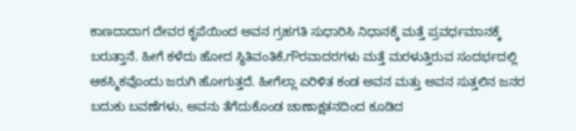ಕಾಣದಾದಾಗ ದೇವರ ಕೃಪೆಯಿಂದ ಅವನ ಗ್ರಹಗತಿ ಸುಧಾರಿಸಿ ನಿಧಾನಕ್ಕೆ ಮತ್ತೆ ಪ್ರವರ್ಧಮಾನಕ್ಕೆ ಬರುತ್ತಾನೆ. ಹೀಗೆ ಕಳೆದು ಹೋದ ಸ್ಥಿತಿವಂತಿಕೆ,ಗೌರವಾದರಗಳು ಮತ್ತೆ ಮರಳುತ್ತಿರುವ ಸಂದರ್ಭದಲ್ಲಿ ಆಕಸ್ಮಿಕವೊಂದು ಜರುಗಿ ಹೋಗುತ್ತದೆ. ಹೀಗೆಲ್ಲಾ ಏರಿಳಿತ ಕಂಡ ಅವನ ಮತ್ತು ಅವನ ಸುತ್ತಲಿನ ಜನರ ಬದುಕು ಬವಣೆಗಳು, ಅವನು ತೆಗೆದುಕೊಂಡ ಚಾಣಾಕ್ಷತನದಿಂದ ಕೂಡಿದ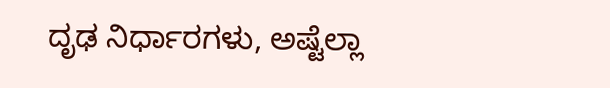ದೃಢ ನಿರ್ಧಾರಗಳು, ಅಷ್ಟೆಲ್ಲಾ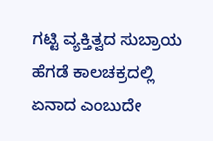ಗಟ್ಟಿ ವ್ಯಕ್ತಿತ್ವದ ಸುಬ್ರಾಯ ಹೆಗಡೆ ಕಾಲಚಕ್ರದಲ್ಲಿ ಏನಾದ ಎಂಬುದೇ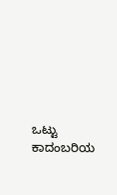ಒಟ್ಟು ಕಾದಂಬರಿಯ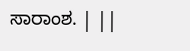ಸಾರಾಂಶ. | ||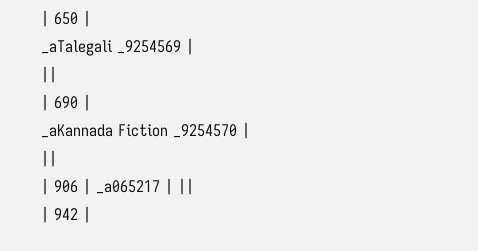| 650 |
_aTalegali _9254569 |
||
| 690 |
_aKannada Fiction _9254570 |
||
| 906 | _a065217 | ||
| 942 |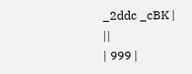_2ddc _cBK |
||
| 999 |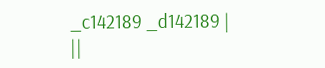_c142189 _d142189 |
||